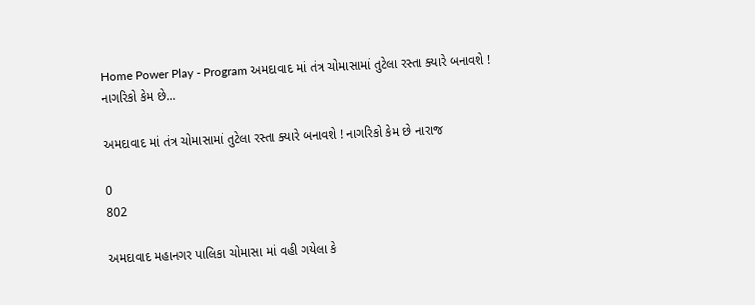Home Power Play - Program અમદાવાદ માં તંત્ર ચોમાસામાં તુટેલા રસ્તા ક્યારે બનાવશે ! નાગરિકો કેમ છે...

અમદાવાદ માં તંત્ર ચોમાસામાં તુટેલા રસ્તા ક્યારે બનાવશે ! નાગરિકો કેમ છે નારાજ

0
802

અમદાવાદ મહાનગર પાલિકા ચોમાસા માં વહી ગયેલા કે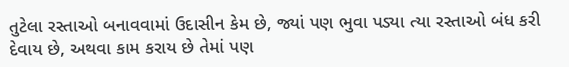તુટેલા રસ્તાઓ બનાવવામાં ઉદાસીન કેમ છે, જ્યાં પણ ભુવા પડ્યા ત્યા રસ્તાઓ બંધ કરી દેવાય છે, અથવા કામ કરાય છે તેમાં પણ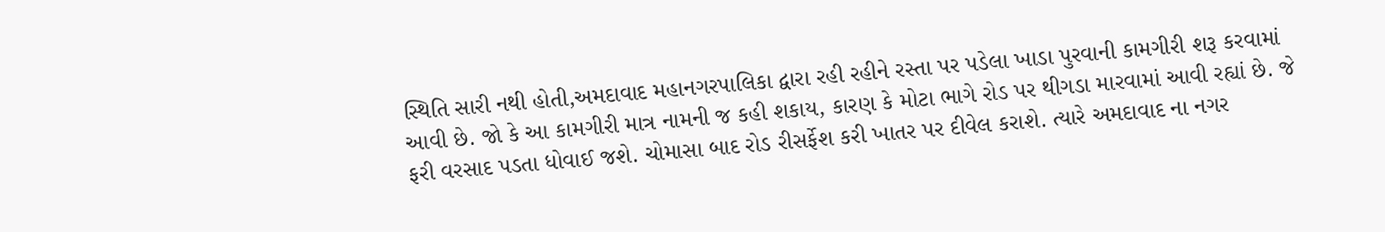સ્થિતિ સારી નથી હોતી,અમદાવાદ મહાનગરપાલિકા દ્વારા રહી રહીને રસ્તા પર પડેલા ખાડા પુરવાની કામગીરી શરૂ કરવામાં આવી છે. જો કે આ કામગીરી માત્ર નામની જ કહી શકાય, કારણ કે મોટા ભાગે રોડ પર થીગડા મારવામાં આવી રહ્યાં છે. જે ફરી વરસાદ પડતા ધોવાઈ જશે. ચોમાસા બાદ રોડ રીસર્ફેશ કરી ખાતર પર દીવેલ કરાશે. ત્યારે અમદાવાદ ના નગર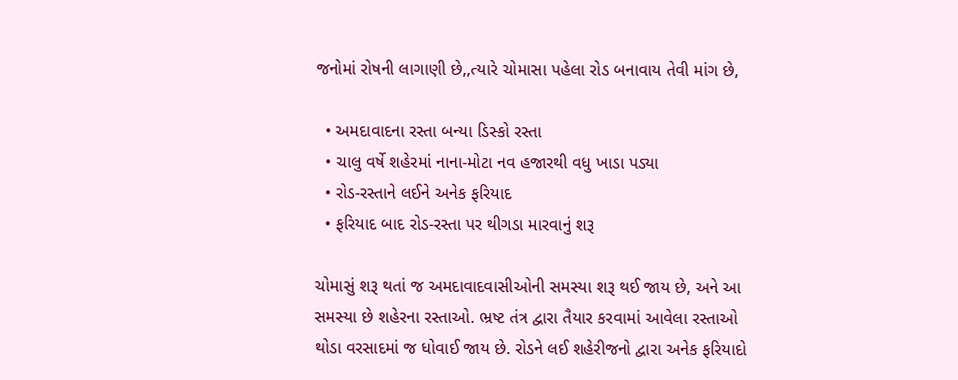જનોમાં રોષની લાગાણી છે,,ત્યારે ચોમાસા પહેલા રોડ બનાવાય તેવી માંગ છે,

  • અમદાવાદના રસ્તા બન્યા ડિસ્કો રસ્તા
  • ચાલુ વર્ષે શહેરમાં નાના-મોટા નવ હજારથી વધુ ખાડા પડ્યા
  • રોડ-રસ્તાને લઈને અનેક ફરિયાદ
  • ફરિયાદ બાદ રોડ-રસ્તા પર થીગડા મારવાનું શરૂ

ચોમાસું શરૂ થતાં જ અમદાવાદવાસીઓની સમસ્યા શરૂ થઈ જાય છે, અને આ સમસ્યા છે શહેરના રસ્તાઓ. ભ્રષ્ટ તંત્ર દ્વારા તૈયાર કરવામાં આવેલા રસ્તાઓ થોડા વરસાદમાં જ ધોવાઈ જાય છે. રોડને લઈ શહેરીજનો દ્વારા અનેક ફરિયાદો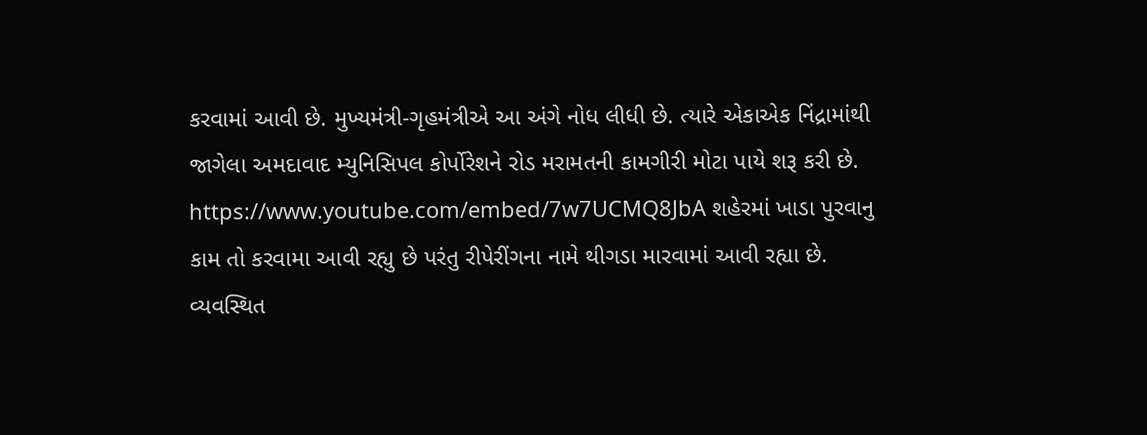કરવામાં આવી છે. મુખ્યમંત્રી-ગૃહમંત્રીએ આ અંગે નોધ લીધી છે. ત્યારે એકાએક નિંદ્રામાંથી જાગેલા અમદાવાદ મ્યુનિસિપલ કોર્પોરેશને રોડ મરામતની કામગીરી મોટા પાયે શરૂ કરી છે. https://www.youtube.com/embed/7w7UCMQ8JbA શહેરમાં ખાડા પુરવાનુ કામ તો કરવામા આવી રહ્યુ છે પરંતુ રીપેરીંગના નામે થીગડા મારવામાં આવી રહ્યા છે. વ્યવસ્થિત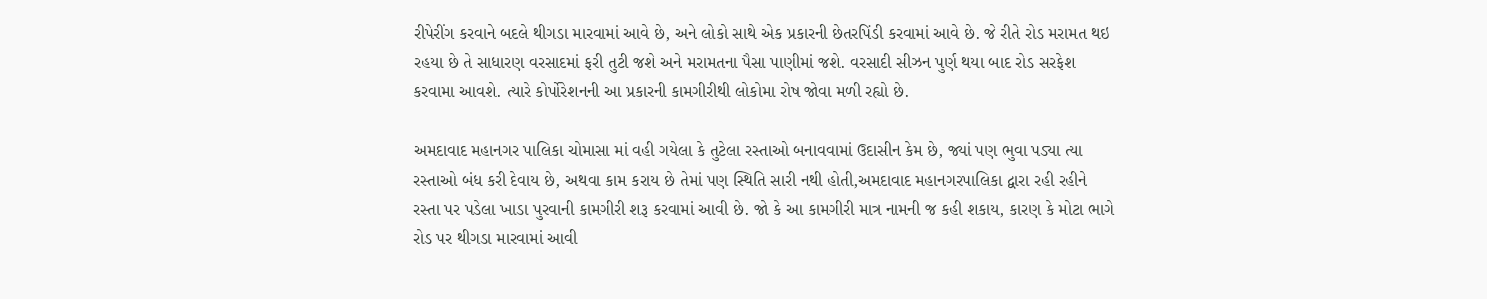રીપેરીંગ કરવાને બદલે થીગડા મારવામાં આવે છે, અને લોકો સાથે એક પ્રકારની છેતરપિંડી કરવામાં આવે છે. જે રીતે રોડ મરામત થઇ રહયા છે તે સાધારણ વરસાદમાં ફરી તુટી જશે અને મરામતના પૈસા પાણીમાં જશે. વરસાદી સીઝન પુર્ણ થયા બાદ રોડ સરફેશ કરવામા આવશે. ત્યારે કોર્પોરેશનની આ પ્રકારની કામગીરીથી લોકોમા રોષ જોવા મળી રહ્યો છે.

અમદાવાદ મહાનગર પાલિકા ચોમાસા માં વહી ગયેલા કે તુટેલા રસ્તાઓ બનાવવામાં ઉદાસીન કેમ છે, જ્યાં પણ ભુવા પડ્યા ત્યા રસ્તાઓ બંધ કરી દેવાય છે, અથવા કામ કરાય છે તેમાં પણ સ્થિતિ સારી નથી હોતી,અમદાવાદ મહાનગરપાલિકા દ્વારા રહી રહીને રસ્તા પર પડેલા ખાડા પુરવાની કામગીરી શરૂ કરવામાં આવી છે. જો કે આ કામગીરી માત્ર નામની જ કહી શકાય, કારણ કે મોટા ભાગે રોડ પર થીગડા મારવામાં આવી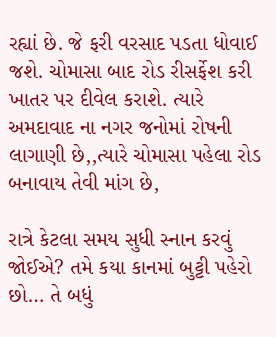રહ્યાં છે. જે ફરી વરસાદ પડતા ધોવાઈ જશે. ચોમાસા બાદ રોડ રીસર્ફેશ કરી ખાતર પર દીવેલ કરાશે. ત્યારે અમદાવાદ ના નગર જનોમાં રોષની લાગાણી છે,,ત્યારે ચોમાસા પહેલા રોડ બનાવાય તેવી માંગ છે,

રાત્રે કેટલા સમય સુધી સ્નાન કરવું જોઈએ? તમે કયા કાનમાં બુટ્ટી પહેરો છો… તે બધું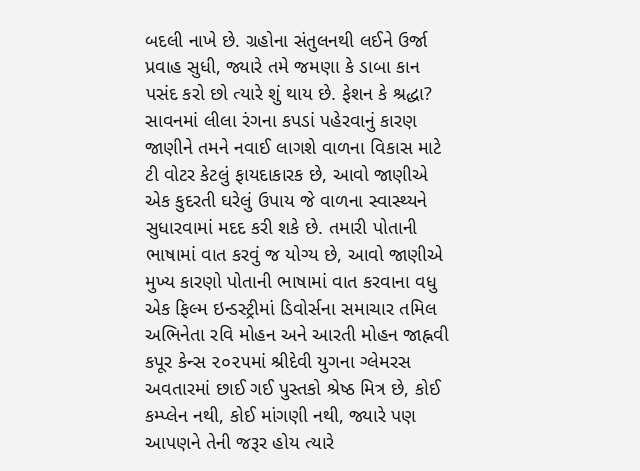બદલી નાખે છે. ગ્રહોના સંતુલનથી લઈને ઉર્જા પ્રવાહ સુધી, જ્યારે તમે જમણા કે ડાબા કાન પસંદ કરો છો ત્યારે શું થાય છે. ફેશન કે શ્રદ્ધા? સાવનમાં લીલા રંગના કપડાં પહેરવાનું કારણ જાણીને તમને નવાઈ લાગશે વાળના વિકાસ માટે ટી વોટર કેટલું ફાયદાકારક છે, આવો જાણીએ એક કુદરતી ઘરેલું ઉપાય જે વાળના સ્વાસ્થ્યને સુધારવામાં મદદ કરી શકે છે. તમારી પોતાની ભાષામાં વાત કરવું જ યોગ્ય છે, આવો જાણીએ મુખ્ય કારણો પોતાની ભાષામાં વાત કરવાના વધુ એક ફિલ્મ ઇન્ડસ્ટ્રીમાં ડિવોર્સના સમાચાર તમિલ અભિનેતા રવિ મોહન અને આરતી મોહન જાહ્નવી કપૂર કેન્સ ૨૦૨૫માં શ્રીદેવી યુગના ગ્લેમરસ અવતારમાં છાઈ ગઈ પુસ્તકો શ્રેષ્ઠ મિત્ર છે, કોઈ કમ્પ્લેન નથી, કોઈ માંગણી નથી, જ્યારે પણ આપણને તેની જરૂર હોય ત્યારે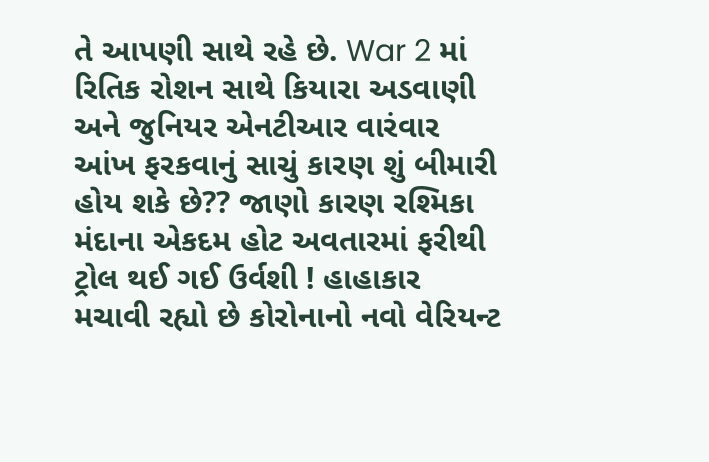તે આપણી સાથે રહે છે. War 2 માં રિતિક રોશન સાથે કિયારા અડવાણી અને જુનિયર એનટીઆર વારંવાર આંખ ફરકવાનું સાચું કારણ શું બીમારી હોય શકે છે?? જાણો કારણ રશ્મિકા મંદાના એકદમ હોટ અવતારમાં ફરીથી ટ્રોલ થઈ ગઈ ઉર્વશી ! હાહાકાર મચાવી રહ્યો છે કોરોનાનો નવો વેરિયન્ટ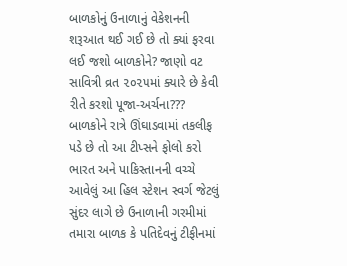બાળકોનું ઉનાળાનું વેકેશનની શરૂઆત થઈ ગઈ છે તો ક્યાં ફરવા લઈ જશો બાળકોને? જાણો વટ સાવિત્રી વ્રત ૨૦૨૫માં ક્યારે છે કેવી રીતે કરશો પૂજા-અર્ચના??? બાળકોને રાત્રે ઊંઘાડવામાં તકલીફ પડે છે તો આ ટીપ્સને ફોલો કરો ભારત અને પાકિસ્તાનની વચ્ચે આવેલું આ હિલ સ્ટેશન સ્વર્ગ જેટલું સુંદર લાગે છે ઉનાળાની ગરમીમાં તમારા બાળક કે પતિદેવનું ટીફીનમાં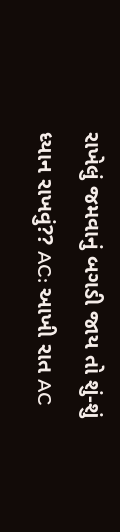રાખેલું જમવાનું બગડી જાય તો શું-શું ધ્યાન રાખવું?? AC: આખી રાત AC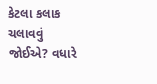કેટલા કલાક ચલાવવું જોઈએ? વધારે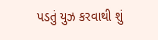પડતું યુઝ કરવાથી શું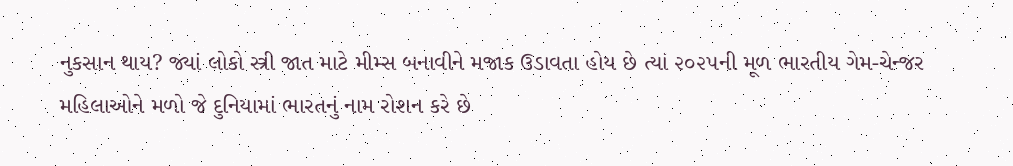નુકસાન થાય? જ્યાં લોકો સ્ત્રી જાત માટે મીમ્સ બનાવીને મજાક ઉડાવતા હોય છે ત્યાં ૨૦૨૫ની મૂળ ભારતીય ગેમ-ચેન્જર મહિલાઓને મળો જે દુનિયામાં ભારતનું નામ રોશન કરે છે